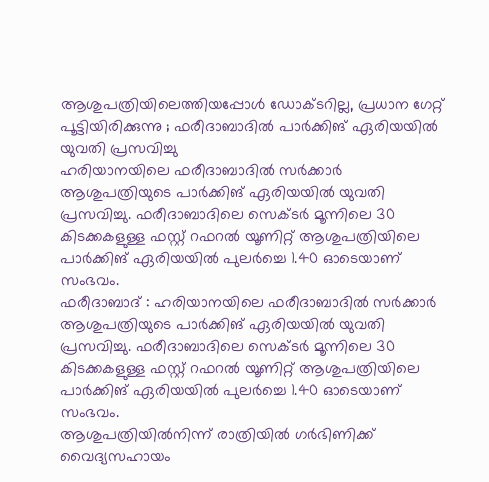ആശുപത്രിയിലെത്തിയപ്പോൾ ഡോക്ടറില്ല, പ്രധാന ഗേറ്റ് പൂട്ടിയിരിക്കുന്നു ; ഫരീദാബാദിൽ പാർക്കിങ് ഏരിയയിൽ യുവതി പ്രസവിച്ചു
ഹരിയാനയിലെ ഫരീദാബാദിൽ സർക്കാർ ആശുപത്രിയുടെ പാർക്കിങ് ഏരിയയിൽ യുവതി പ്രസവിച്ചു. ഫരീദാബാദിലെ സെക്ടർ മൂന്നിലെ 30 കിടക്കകളുള്ള ഫസ്റ്റ് റഫറൽ യൂണിറ്റ് ആശുപത്രിയിലെ പാർക്കിങ് ഏരിയയിൽ പുലർച്ചെ 1.40 ഓടെയാണ് സംഭവം.
ഫരീദാബാദ് : ഹരിയാനയിലെ ഫരീദാബാദിൽ സർക്കാർ ആശുപത്രിയുടെ പാർക്കിങ് ഏരിയയിൽ യുവതി പ്രസവിച്ചു. ഫരീദാബാദിലെ സെക്ടർ മൂന്നിലെ 30 കിടക്കകളുള്ള ഫസ്റ്റ് റഫറൽ യൂണിറ്റ് ആശുപത്രിയിലെ പാർക്കിങ് ഏരിയയിൽ പുലർച്ചെ 1.40 ഓടെയാണ് സംഭവം.
ആശുപത്രിയിൽനിന്ന് രാത്രിയിൽ ഗർഭിണിക്ക് വൈദ്യസഹായം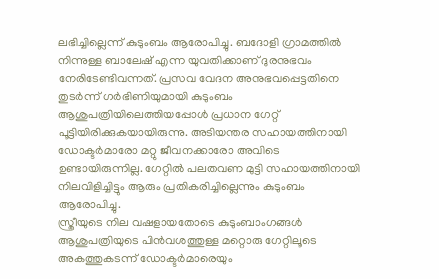ലഭിച്ചില്ലെന്ന് കുടുംബം ആരോപിച്ചു. ബദോളി ഗ്രാമത്തിൽ നിന്നുള്ള ബാലേഷ് എന്ന യുവതിക്കാണ് ദുരനുഭവം നേരിടേണ്ടിവന്നത്. പ്രസവ വേദന അനുഭവപ്പെട്ടതിനെ തുടർന്ന് ഗർഭിണിയുമായി കുടുംബം ആശുപത്രിയിലെത്തിയപ്പോൾ പ്രധാന ഗേറ്റ് പൂട്ടിയിരിക്കുകയായിരുന്നു. അടിയന്തര സഹായത്തിനായി ഡോക്ടർമാരോ മറ്റു ജീവനക്കാരോ അവിടെ ഉണ്ടായിരുന്നില്ല. ഗേറ്റിൽ പലതവണ മുട്ടി സഹായത്തിനായി നിലവിളിച്ചിട്ടും ആരും പ്രതികരിച്ചില്ലെന്നും കുടുംബം ആരോപിച്ചു.
സ്ത്രീയുടെ നില വഷളായതോടെ കുടുംബാംഗങ്ങൾ ആശുപത്രിയുടെ പിൻവശത്തുള്ള മറ്റൊരു ഗേറ്റിലൂടെ അകത്തുകടന്ന് ഡോക്ടർമാരെയും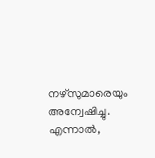നഴ്സുമാരെയും അന്വേഷിച്ചു. എന്നാൽ,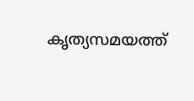കൃത്യസമയത്ത്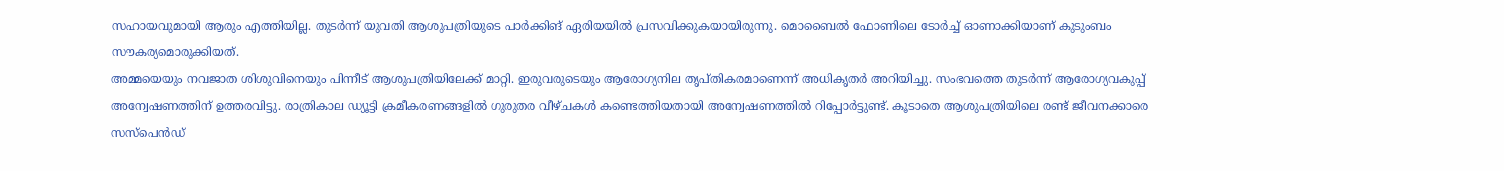സഹായവുമായി ആരും എത്തിയില്ല. തുടർന്ന് യുവതി ആശുപത്രിയുടെ പാർക്കിങ് ഏരിയയിൽ പ്രസവിക്കുകയായിരുന്നു. മൊബൈൽ ഫോണിലെ ടോർച്ച് ഓണാക്കിയാണ് കുടുംബം സൗകര്യമൊരുക്കിയത്.
അമ്മയെയും നവജാത ശിശുവിനെയും പിന്നീട് ആശുപത്രിയിലേക്ക് മാറ്റി. ഇരുവരുടെയും ആരോഗ്യനില തൃപ്തികരമാണെന്ന് അധികൃതർ അറിയിച്ചു. സംഭവത്തെ തുടർന്ന് ആരോഗ്യവകുപ്പ് അന്വേഷണത്തിന് ഉത്തരവിട്ടു. രാത്രികാല ഡ്യൂട്ടി ക്രമീകരണങ്ങളിൽ ഗുരുതര വീഴ്ചകൾ കണ്ടെത്തിയതായി അന്വേഷണത്തിൽ റിപ്പോർട്ടുണ്ട്. കൂടാതെ ആശുപത്രിയിലെ രണ്ട് ജീവനക്കാരെ സസ്പെൻഡ്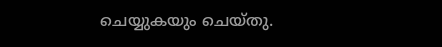ചെയ്യുകയും ചെയ്തു.